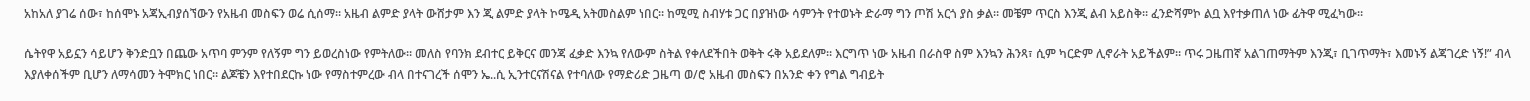አከአለ ያገሬ ሰው፣ ከሰሞኑ አጃኢብያሰኘውን የአዜብ መስፍን ወሬ ሲሰማ። አዜብ ልምድ ያላት ውሸታም እን ጂ ልምድ ያላት ኮሜዲ አትመስልም ነበር። ከሚሚ ስብሃቱ ጋር በያዝነው ሳምንት የተወኑት ድራማ ግን ጦሽ አርጎ ያስ ቃል። መቼም ጥርስ እንጂ ልብ አይስቅ። ፈንድሻምኮ ልቧ እየተቃጠለ ነው ፊትዋ ሚፈካው።

ሴትየዋ አይኗን ሳይሆን ቅንድቧን በጨው አጥባ ምንም የለኝም ግን ይወረስነው የምትለው። መለስ የባንክ ደብተር ይቅርና መንጃ ፈቃድ እንኳ የለውም ስትል የቀለደችበት ወቅት ሩቅ አይደለም። እርግጥ ነው አዜብ በራስዋ ስም እንኳን ሕንጻ፣ ሲም ካርድም ሊኖራት አይችልም። ጥሩ ጋዜጠኛ አልገጠማትም እንጂ፣ ቢገጥማት፣ እመኑኝ ልጃገረድ ነኝ!” ብላ እያለቀሰችም ቢሆን ለማሳመን ትሞክር ነበር። ልጆቼን እየተበደርኩ ነው የማስተምረው ብላ በተናገረች ሰሞን ኤ..ሲ ኢንተርናሽናል የተባለው የማድሪድ ጋዜጣ ወ/ሮ አዜብ መስፍን በአንድ ቀን የግል ግብይት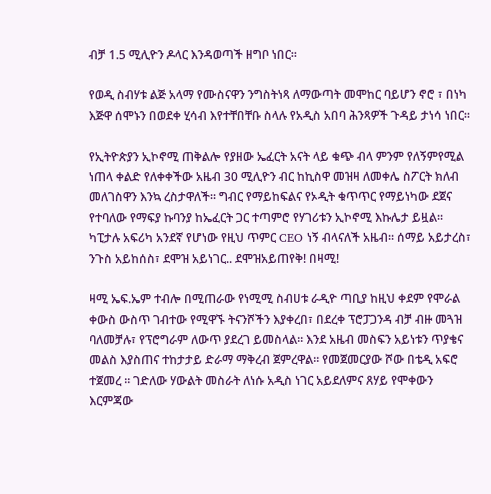ብቻ 1.5 ሚሊዮን ዶላር እንዳወጣች ዘግቦ ነበር።

የወዲ ስብሃቱ ልጅ አላማ የሙስናዋን ንግስትነጻ ለማውጣት መሞከር ባይሆን ኖሮ ፣ በነካ እጅዋ ሰሞኑን በወደቀ ሂሳብ እየተቸበቸቡ ስላሉ የአዲስ አበባ ሕንጻዎች ጉዳይ ታነሳ ነበር።

የኢትዮጵያን ኢኮኖሚ ጠቅልሎ የያዘው ኤፈርት አናት ላይ ቁጭ ብላ ምንም የለኝምየሚል ነጠላ ቀልድ የለቀቀችው አዜብ 30 ሚሊዮን ብር ከኪስዋ መዝዛ ለመቀሌ ስፖርት ክለብ መለገስዋን እንኳ ረስታዋለች። ግብር የማይከፍልና የኦዲት ቁጥጥር የማይነካው ደጀና የተባለው የማፍያ ኩባንያ ከኤፈርት ጋር ተጣምሮ የሃገሪቱን ኢኮኖሚ እኩሌታ ይዟል። ካፒታሉ አፍሪካ አንደኛ የሆነው የዚህ ጥምር CEO ነኝ ብላናለች አዜብ። ሰማይ አይታረስ፣ ንጉስ አይከሰስ፣ ደሞዝ አይነገር.. ደሞዝአይጠየቅ! በዛሚ!

ዛሚ ኤፍ.ኤም ተብሎ በሚጠራው የነሚሚ ስብሀቱ ራዲዮ ጣቢያ ከዚህ ቀደም የሞራል ቀውስ ውስጥ ገብተው የሚዋኙ ትናንሾችን እያቀረበ፣ በደረቀ ፕሮፓጋንዳ ብቻ ብዙ መጓዝ ባለመቻሉ፣ የፕሮግራም ለውጥ ያደረገ ይመስላል። እንደ አዜብ መስፍን አይነቱን ጥያቄና መልስ እያስጠና ተከታታይ ድራማ ማቅረብ ጀምረዋል። የመጀመርያው ሾው በቴዲ አፍሮ ተጀመረ ። ገድለው ሃውልት መስራት ለነሱ አዲስ ነገር አይደለምና ጸሃይ የሞቀውን እርምጃው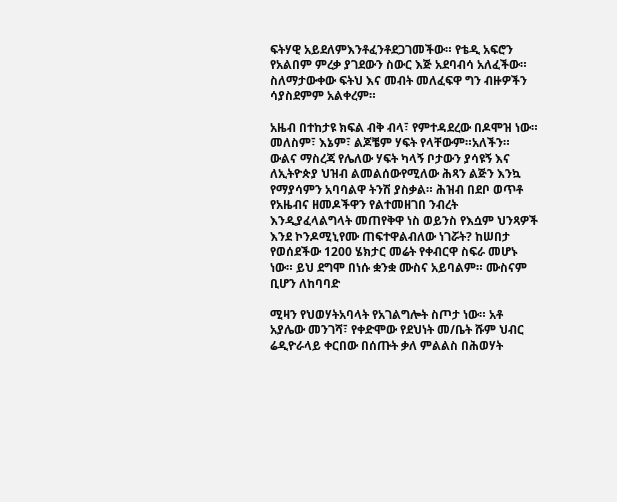ፍትሃዊ አይደለምእንቶፈንቶደጋገመችው። የቴዲ አፍሮን የአልበም ምረቃ ያገደውን ስውር እጅ አደባብሳ አለፈችው። ስለማታውቀው ፍትህ እና መብት መለፈፍዋ ግን ብዙዎችን ሳያስደምም አልቀረም።

አዜብ በተከታዩ ክፍል ብቅ ብላ፣ የምተዳደረው በዶሞዝ ነው። መለስም፣ እኔም፣ ልጆቼም ሃፍት የላቸውም።አለችን። ውልና ማስረጃ የሌለው ሃፍት ካላኝ ቦታውን ያሳዩኝ እና ለኢትዮጵያ ህዝብ ልመልሰውየሚለው ሕጻን ልጅን እንኳ የማያሳምን አባባልዋ ትንሽ ያስቃል። ሕዝብ በደቦ ወጥቶ የአዜብና ዘመዶችዋን የልተመዘገበ ንብረት እንዲያፈላልግላት መጠየቅዋ ነስ ወይንስ የእሷም ህንጻዎች እንደ ኮንዶሚኒየሙ ጠፍተዋልብለው ነገሯት? ከሠበታ የወሰደችው 1200 ሄክታር መሬት የቀብርዋ ስፍራ መሆኑ ነው። ይህ ደግሞ በነሱ ቋንቋ ሙስና አይባልም። ሙስናም ቢሆን ለከባባድ

ሚዛን የህወሃትአባላት የአገልግሎት ስጦታ ነው። አቶ አያሌው መንገሻ፣ የቀድሞው የደህነት መ/ቤት ሹም ህብር ሬዲዮራላይ ቀርበው በሰጡት ቃለ ምልልስ በሕወሃት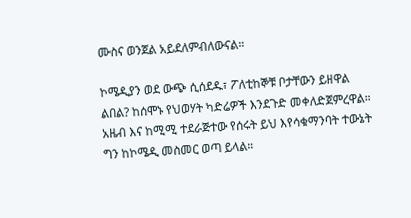ሙስና ወንጀል አይደለምብለውናል።

ኮሜዲያን ወደ ውጭ ሲሰደዱ፣ ፖለቲከኞቹ ቦታቸውን ይዘዋል ልበል? ከሰሞኑ የህወሃት ካድሬዎች እንደጉድ መቀለድጀምረዋል። አዜብ እና ከሚሚ ተደራጅተው የሰሩት ይህ እየሳቁማንባት ተውኔት ግን ከኮሜዲ መስመር ወጣ ይላል።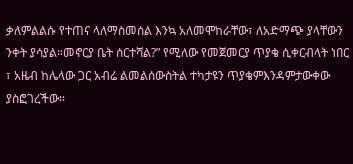ቃለምልልሱ የተጠና ላለማስመሰል እንኳ አለመሞከራቸው፣ ለአድማጭ ያላቸውን ንቀት ያሳያል።መኖርያ ቤት ሰርተሻል?” የሚለው የመጀመርያ ጥያቄ ሲቀርብላት ነበር ፣ አዜብ ከሌላው ጋር አብሬ ልመልሰውስትል ተካታዩን ጥያቄምእንዳምታውቀው ያስፎገረችው።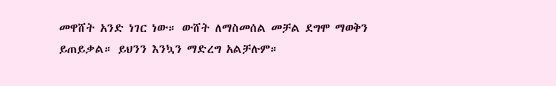መዋሸት አንድ ነገር ነው። ውሸት ለማስመሰል መቻል ደግሞ ማወቅን ይጠይቃል። ይህንን እንኳን ማድረግ አልቻሉም።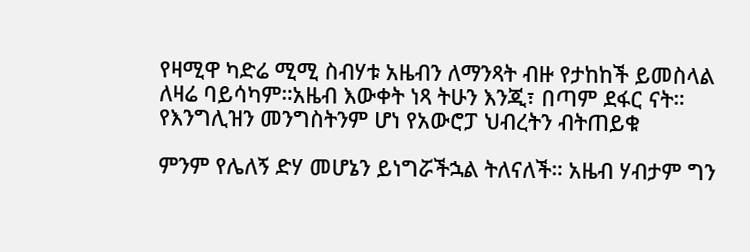የዛሚዋ ካድሬ ሚሚ ስብሃቱ አዜብን ለማንጻት ብዙ የታከከች ይመስላል ለዛሬ ባይሳካም።አዜብ እውቀት ነጻ ትሁን እንጂ፣ በጣም ደፋር ናት። የእንግሊዝን መንግስትንም ሆነ የአውሮፓ ህብረትን ብትጠይቁ

ምንም የሌለኝ ድሃ መሆኔን ይነግሯችኋል ትለናለች። አዜብ ሃብታም ግን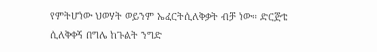የምትሆነው ህወሃት ወይንም ኤፈርትሲለቅቃት ብቻ ነው። ድርጅቴ ሲለቅቀኝ በግሌ ከጉልት ንግድ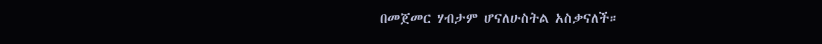በመጀመር ሃብታም ሆናለሁስትል አስቃናለች።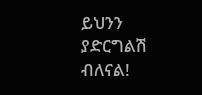ይህንን ያድርግልሽ ብለናል!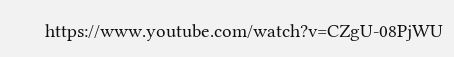https://www.youtube.com/watch?v=CZgU-08PjWU